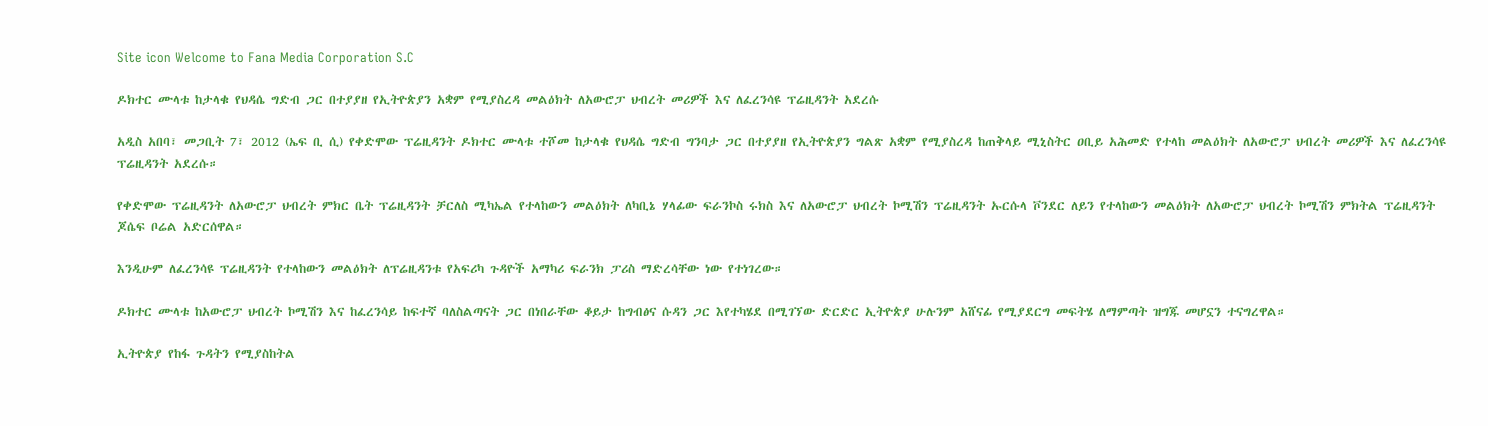Site icon Welcome to Fana Media Corporation S.C

ዶክተር ሙላቱ ከታላቁ የህዳሴ ግድብ ጋር በተያያዘ የኢትዮጵያን አቋም የሚያስረዳ መልዕክት ለአውሮፓ ህብረት መሪዎች እና ለፈረንሳዩ ፕሬዚዳንት አደረሱ

አዲስ አበባ፣ መጋቢት 7፣ 2012 (ኤፍ ቢ ሲ) የቀድሞው ፕሬዚዳንት ዶክተር ሙላቱ ተሾመ ከታላቁ የህዳሴ ግድብ ግንባታ ጋር በተያያዘ የኢትዮጵያን ግልጽ አቋም የሚያስረዳ ከጠቅላይ ሚኒስትር ዐቢይ አሕመድ የተላከ መልዕክት ለአውሮፓ ህብረት መሪዎች እና ለፈረንሳዩ ፕሬዚዳንት አደረሱ።

የቀድሞው ፕሬዚዳንት ለአውሮፓ ህብረት ምክር ቤት ፕሬዚዳንት ቻርለስ ሚካኤል የተላከውን መልዕክት ለካቢኔ ሃላፊው ፍራንኮስ ሩክስ እና ለአውሮፓ ህብረት ኮሚሽን ፕሬዚዳንት ኡርሱላ ቮንደር ለይን የተላከውን መልዕክት ለአውሮፓ ህብረት ኮሚሽን ምክትል ፕሬዚዳንት ጆሴፍ ቦሬል አድርሰዋል።

እንዲሁም ለፈረንሳዩ ፕሬዚዳንት የተላከውን መልዕክት ለፕሬዚዳንቱ የአፍሪካ ጉዳዮች አማካሪ ፍራንክ ፓሪስ ማድረሳቸው ነው የተነገረው።

ዶክተር ሙላቱ ከአውሮፓ ህብረት ኮሚሽን እና ከፈረንሳይ ከፍተኛ ባለስልጣናት ጋር በነበራቸው ቆይታ ከግብፅና ሱዳን ጋር እየተካሄደ በሚገኘው ድርድር ኢትዮጵያ ሁሉንም አሸናፊ የሚያደርግ መፍትሄ ለማምጣት ዝግጁ መሆኗን ተናግረዋል።

ኢትዮጵያ የከፋ ጉዳትን የሚያስከትል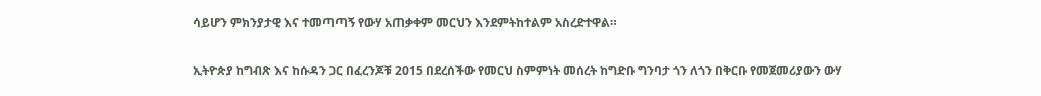ሳይሆን ምክንያታዊ እና ተመጣጣኝ የውሃ አጠቃቀም መርህን እንደምትከተልም አስረድተዋል።

ኢትዮጵያ ከግብጽ እና ከሱዳን ጋር በፈረንጆቹ 2015 በደረሰችው የመርህ ስምምነት መሰረት ከግድቡ ግንባታ ጎን ለጎን በቅርቡ የመጀመሪያውን ውሃ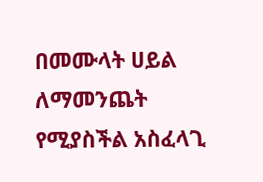በመሙላት ሀይል ለማመንጨት የሚያስችል አስፈላጊ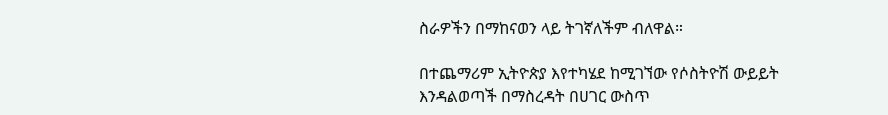ስራዎችን በማከናወን ላይ ትገኛለችም ብለዋል።

በተጨማሪም ኢትዮጵያ እየተካሄደ ከሚገኘው የሶስትዮሽ ውይይት እንዳልወጣች በማስረዳት በሀገር ውስጥ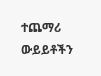ተጨማሪ ውይይቶችን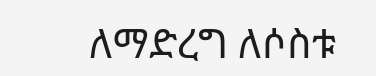ለማድረግ ለሶስቱ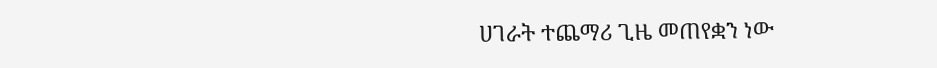ሀገራት ተጨማሪ ጊዜ መጠየቋን ነው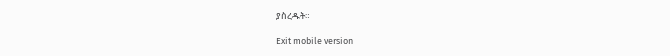ያስረዱት።

Exit mobile version